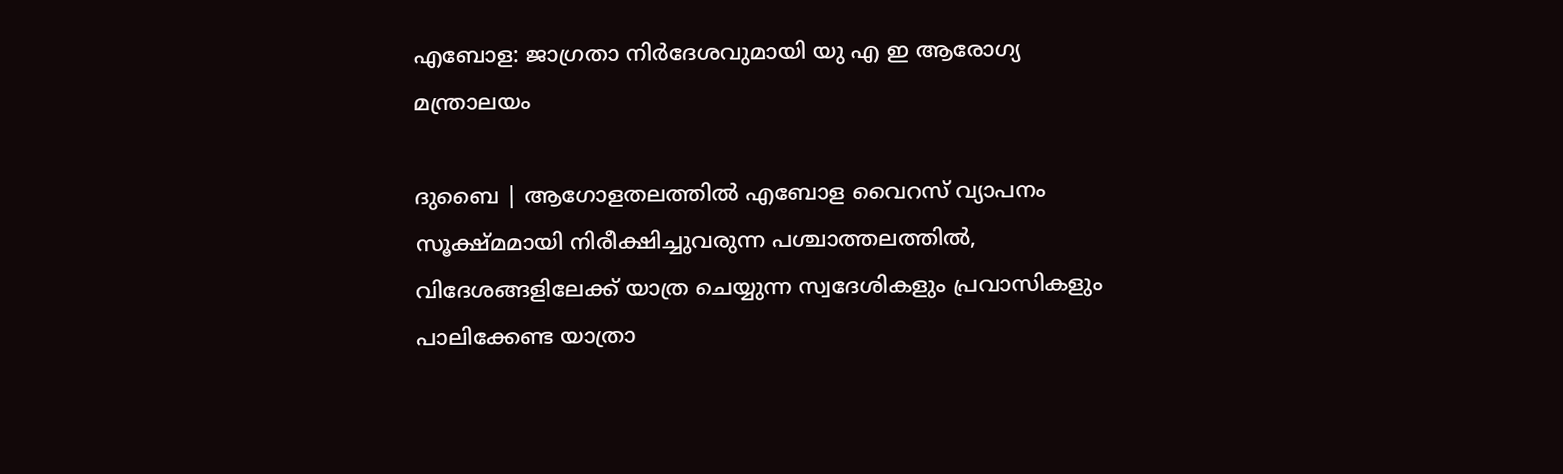എബോള: ജാഗ്രതാ നിര്‍ദേശവുമായി യു എ ഇ ആരോഗ്യ മന്ത്രാലയം

ദുബൈ | ആഗോളതലത്തില്‍ എബോള വൈറസ് വ്യാപനം സൂക്ഷ്മമായി നിരീക്ഷിച്ചുവരുന്ന പശ്ചാത്തലത്തില്‍, വിദേശങ്ങളിലേക്ക് യാത്ര ചെയ്യുന്ന സ്വദേശികളും പ്രവാസികളും പാലിക്കേണ്ട യാത്രാ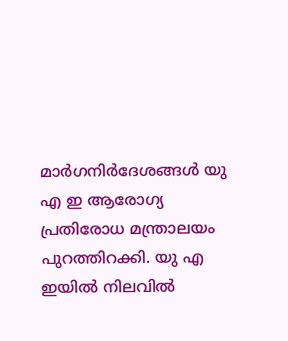മാര്‍ഗനിര്‍ദേശങ്ങള്‍ യു എ ഇ ആരോഗ്യ പ്രതിരോധ മന്ത്രാലയം പുറത്തിറക്കി. യു എ ഇയില്‍ നിലവില്‍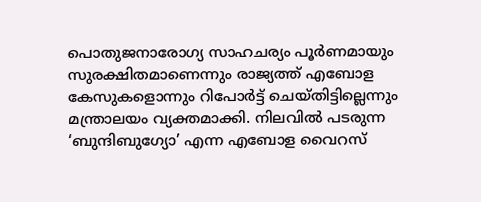പൊതുജനാരോഗ്യ സാഹചര്യം പൂര്‍ണമായും സുരക്ഷിതമാണെന്നും രാജ്യത്ത് എബോള കേസുകളൊന്നും റിപോര്‍ട്ട് ചെയ്തിട്ടില്ലെന്നും മന്ത്രാലയം വ്യക്തമാക്കി. നിലവില്‍ പടരുന്ന ‘ബുന്ദിബുഗ്യോ’ എന്ന എബോള വൈറസ്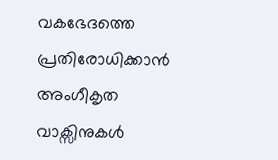വകഭേദത്തെ പ്രതിരോധിക്കാന്‍ അംഗീകൃത വാക്സിനുകള്‍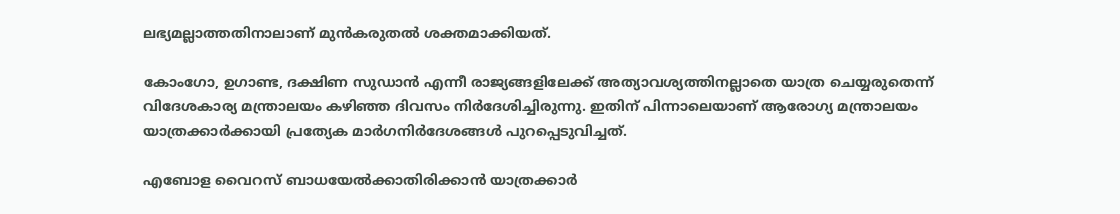ലഭ്യമല്ലാത്തതിനാലാണ് മുന്‍കരുതല്‍ ശക്തമാക്കിയത്.

കോംഗോ, ഉഗാണ്ട, ദക്ഷിണ സുഡാന്‍ എന്നീ രാജ്യങ്ങളിലേക്ക് അത്യാവശ്യത്തിനല്ലാതെ യാത്ര ചെയ്യരുതെന്ന് വിദേശകാര്യ മന്ത്രാലയം കഴിഞ്ഞ ദിവസം നിര്‍ദേശിച്ചിരുന്നു. ഇതിന് പിന്നാലെയാണ് ആരോഗ്യ മന്ത്രാലയം യാത്രക്കാര്‍ക്കായി പ്രത്യേക മാര്‍ഗനിര്‍ദേശങ്ങള്‍ പുറപ്പെടുവിച്ചത്.

എബോള വൈറസ് ബാധയേല്‍ക്കാതിരിക്കാന്‍ യാത്രക്കാര്‍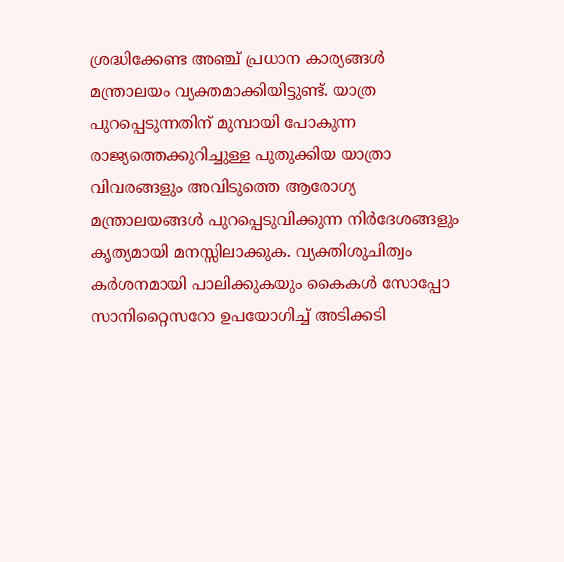ശ്രദ്ധിക്കേണ്ട അഞ്ച് പ്രധാന കാര്യങ്ങള്‍ മന്ത്രാലയം വ്യക്തമാക്കിയിട്ടുണ്ട്. യാത്ര പുറപ്പെടുന്നതിന് മുമ്പായി പോകുന്ന രാജ്യത്തെക്കുറിച്ചുള്ള പുതുക്കിയ യാത്രാ വിവരങ്ങളും അവിടുത്തെ ആരോഗ്യ മന്ത്രാലയങ്ങള്‍ പുറപ്പെടുവിക്കുന്ന നിര്‍ദേശങ്ങളും കൃത്യമായി മനസ്സിലാക്കുക. വ്യക്തിശുചിത്വം കര്‍ശനമായി പാലിക്കുകയും കൈകള്‍ സോപ്പോ സാനിറ്റൈസറോ ഉപയോഗിച്ച് അടിക്കടി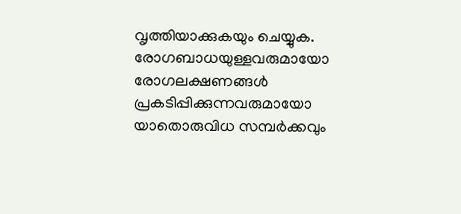വൃത്തിയാക്കുകയും ചെയ്യുക. രോഗബാധയുള്ളവരുമായോ രോഗലക്ഷണങ്ങള്‍ പ്രകടിപ്പിക്കുന്നവരുമായോ യാതൊരുവിധ സമ്പര്‍ക്കവും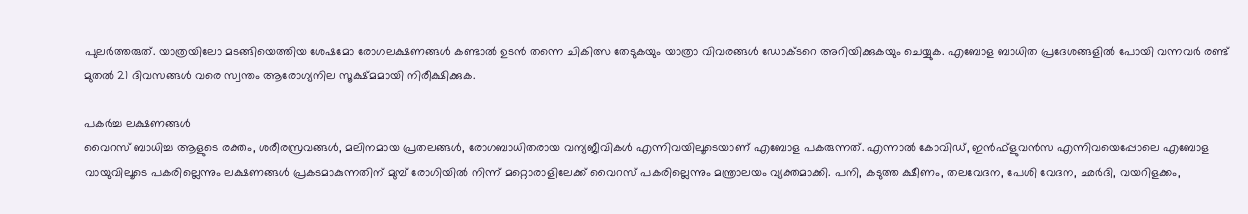പുലര്‍ത്തരുത്. യാത്രയിലോ മടങ്ങിയെത്തിയ ശേഷമോ രോഗലക്ഷണങ്ങള്‍ കണ്ടാല്‍ ഉടന്‍ തന്നെ ചികിത്സ തേടുകയും യാത്രാ വിവരങ്ങള്‍ ഡോക്ടറെ അറിയിക്കുകയും ചെയ്യുക. എബോള ബാധിത പ്രദേശങ്ങളില്‍ പോയി വന്നവര്‍ രണ്ട് മുതല്‍ 21 ദിവസങ്ങള്‍ വരെ സ്വന്തം ആരോഗ്യനില സൂക്ഷ്മമായി നിരീക്ഷിക്കുക.

പകര്‍ച്ച ലക്ഷണങ്ങള്‍
വൈറസ് ബാധിച്ച ആളുടെ രക്തം, ശരീരസ്രവങ്ങള്‍, മലിനമായ പ്രതലങ്ങള്‍, രോഗബാധിതരായ വന്യജീവികള്‍ എന്നിവയിലൂടെയാണ് എബോള പകരുന്നത്. എന്നാല്‍ കോവിഡ്, ഇന്‍ഫ്‌ളുവന്‍സ എന്നിവയെപ്പോലെ എബോള വായുവിലൂടെ പകരില്ലെന്നും ലക്ഷണങ്ങള്‍ പ്രകടമാകുന്നതിന് മുമ്പ് രോഗിയില്‍ നിന്ന് മറ്റൊരാളിലേക്ക് വൈറസ് പകരില്ലെന്നും മന്ത്രാലയം വ്യക്തമാക്കി. പനി, കടുത്ത ക്ഷീണം, തലവേദന, പേശി വേദന, ഛര്‍ദി, വയറിളക്കം,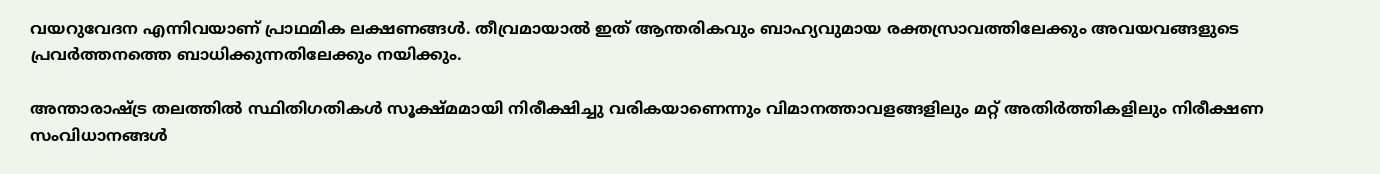വയറുവേദന എന്നിവയാണ് പ്രാഥമിക ലക്ഷണങ്ങള്‍. തീവ്രമായാല്‍ ഇത് ആന്തരികവും ബാഹ്യവുമായ രക്തസ്രാവത്തിലേക്കും അവയവങ്ങളുടെ പ്രവര്‍ത്തനത്തെ ബാധിക്കുന്നതിലേക്കും നയിക്കും.

അന്താരാഷ്ട്ര തലത്തില്‍ സ്ഥിതിഗതികള്‍ സൂക്ഷ്മമായി നിരീക്ഷിച്ചു വരികയാണെന്നും വിമാനത്താവളങ്ങളിലും മറ്റ് അതിര്‍ത്തികളിലും നിരീക്ഷണ സംവിധാനങ്ങള്‍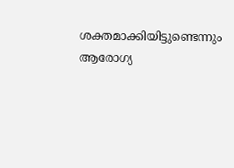ശക്തമാക്കിയിട്ടുണ്ടെന്നും ആരോഗ്യ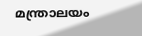മന്ത്രാലയം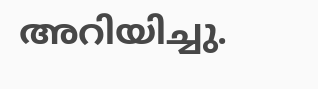അറിയിച്ചു.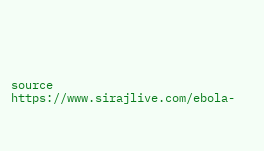source https://www.sirajlive.com/ebola-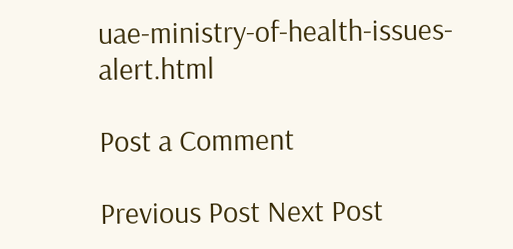uae-ministry-of-health-issues-alert.html

Post a Comment

Previous Post Next Post